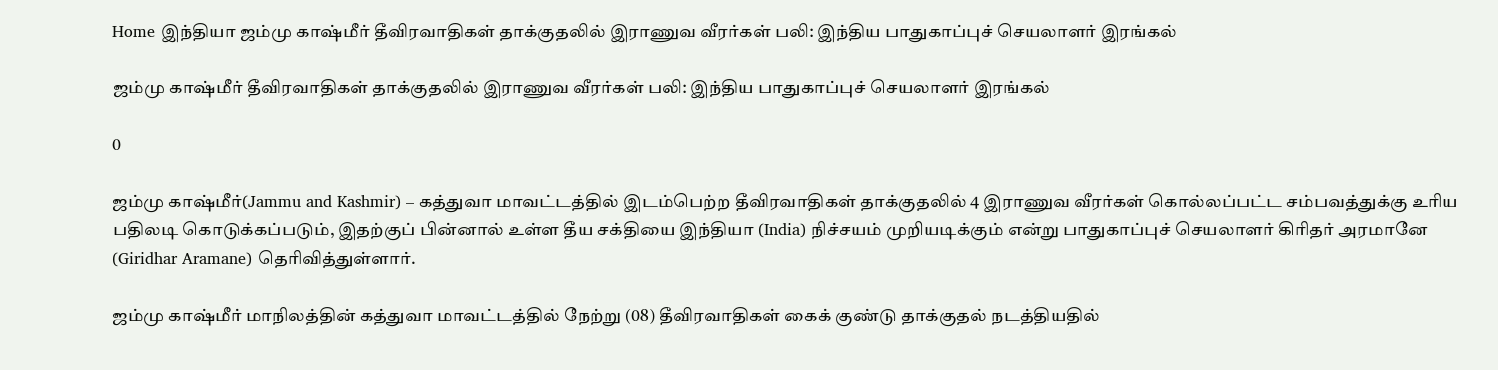Home இந்தியா ஜம்மு காஷ்மீர் தீவிரவாதிகள் தாக்குதலில் இராணுவ வீரர்கள் பலி: இந்திய பாதுகாப்புச் செயலாளர் இரங்கல்

ஜம்மு காஷ்மீர் தீவிரவாதிகள் தாக்குதலில் இராணுவ வீரர்கள் பலி: இந்திய பாதுகாப்புச் செயலாளர் இரங்கல்

0

ஜம்மு காஷ்மீர்(Jammu and Kashmir) – கத்துவா மாவட்டத்தில் இடம்பெற்ற தீவிரவாதிகள் தாக்குதலில் 4 இராணுவ வீரர்கள் கொல்லப்பட்ட சம்பவத்துக்கு உரிய பதிலடி கொடுக்கப்படும், இதற்குப் பின்னால் உள்ள தீய சக்தியை இந்தியா (India) நிச்சயம் முறியடிக்கும் என்று பாதுகாப்புச் செயலாளர் கிரிதர் அரமானே (Giridhar Aramane) தெரிவித்துள்ளார்.

ஜம்மு காஷ்மீர் மாநிலத்தின் கத்துவா மாவட்டத்தில் நேற்று (08) தீவிரவாதிகள் கைக் குண்டு தாக்குதல் நடத்தியதில்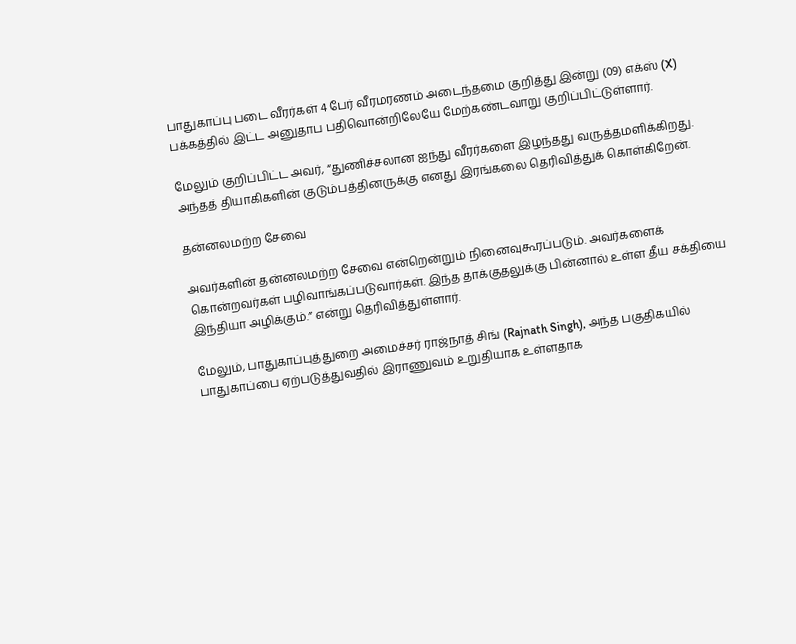பாதுகாப்பு படை வீரர்கள் 4 பேர் வீரமரணம் அடைந்தமை குறித்து இன்று (09) எக்ஸ் (X) பக்கத்தில் இட்ட அனுதாப பதிவொன்றிலேயே மேற்கண்டவாறு குறிப்பிட்டுள்ளார்.

மேலும் குறிப்பிட்ட அவர், “துணிச்சலான ஐந்து வீரர்களை இழந்தது வருத்தமளிக்கிறது. அந்தத் தியாகிகளின் குடும்பத்தினருக்கு எனது இரங்கலை தெரிவித்துக் கொள்கிறேன்.

தன்னலமற்ற சேவை

அவர்களின் தன்னலமற்ற சேவை என்றென்றும் நினைவுகூரப்படும். அவர்களைக் கொன்றவர்கள் பழிவாங்கப்படுவார்கள். இந்த தாக்குதலுக்கு பின்னால் உள்ள தீய சக்தியை இந்தியா அழிக்கும்.” என்று தெரிவித்துள்ளார்.

மேலும், பாதுகாப்புத்துறை அமைச்சர் ராஜ்நாத் சிங் (Rajnath Singh), அந்த பகுதிகயில் பாதுகாப்பை ஏற்படுத்துவதில் இராணுவம் உறுதியாக உள்ளதாக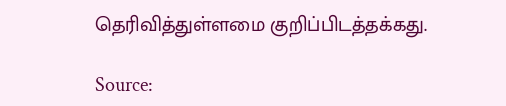தெரிவித்துள்ளமை குறிப்பிடத்தக்கது.

Source: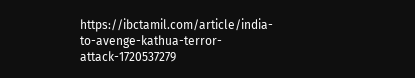https://ibctamil.com/article/india-to-avenge-kathua-terror-attack-1720537279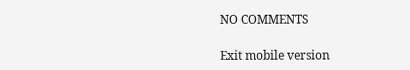NO COMMENTS

Exit mobile version